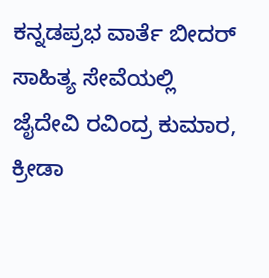ಕನ್ನಡಪ್ರಭ ವಾರ್ತೆ ಬೀದರ್
ಸಾಹಿತ್ಯ ಸೇವೆಯಲ್ಲಿ ಜೈದೇವಿ ರವಿಂದ್ರ ಕುಮಾರ, ಕ್ರೀಡಾ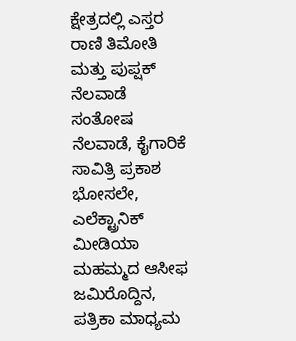ಕ್ಷೇತ್ರದಲ್ಲಿ ಎಸ್ತರ ರಾಣಿ ತಿಮೋತಿ ಮತ್ತು ಪುಪ್ಷಕ್ ನೆಲವಾಡೆ ಸಂತೋಷ ನೆಲವಾಡೆ, ಕೈಗಾರಿಕೆ ಸಾವಿತ್ರಿ ಪ್ರಕಾಶ ಭೋಸಲೇ, ಎಲೆಕ್ಟ್ರಾನಿಕ್ ಮೀಡಿಯಾ ಮಹಮ್ಮದ ಆಸೀಫ ಜಮಿರೊದ್ದಿನ, ಪತ್ರಿಕಾ ಮಾಧ್ಯಮ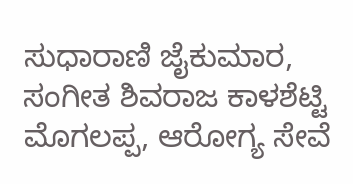ಸುಧಾರಾಣಿ ಜೈಕುಮಾರ, ಸಂಗೀತ ಶಿವರಾಜ ಕಾಳಶೆಟ್ಟಿ ಮೊಗಲಪ್ಪ, ಆರೋಗ್ಯ ಸೇವೆ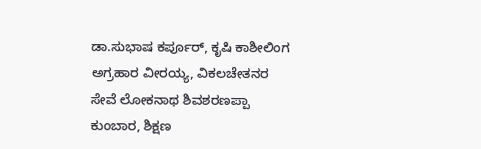ಡಾ.ಸುಭಾಷ ಕರ್ಪೂರ್, ಕೃಷಿ ಕಾಶೀಲಿಂಗ ಅಗ್ರಹಾರ ವೀರಯ್ಯ, ವಿಕಲಚೇತನರ ಸೇವೆ ಲೋಕನಾಥ ಶಿವಶರಣಪ್ಪಾ ಕುಂಬಾರ, ಶಿಕ್ಷಣ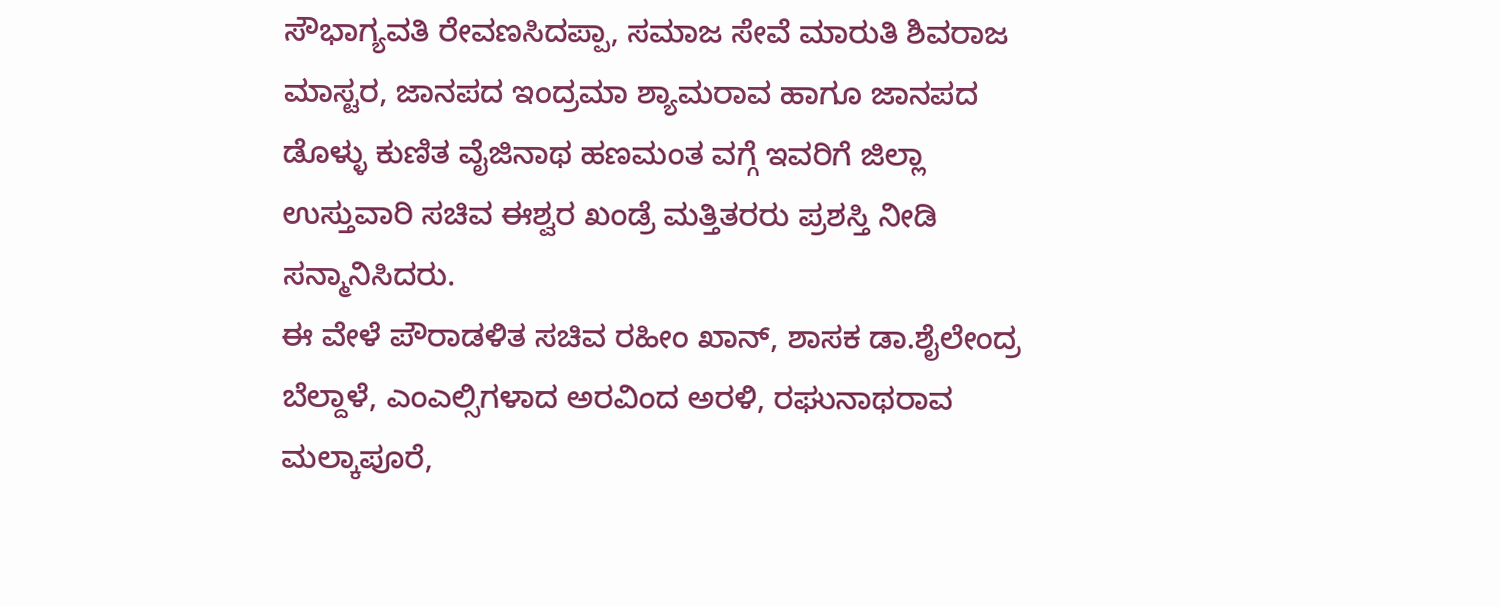ಸೌಭಾಗ್ಯವತಿ ರೇವಣಸಿದಪ್ಪಾ, ಸಮಾಜ ಸೇವೆ ಮಾರುತಿ ಶಿವರಾಜ ಮಾಸ್ಟರ, ಜಾನಪದ ಇಂದ್ರಮಾ ಶ್ಯಾಮರಾವ ಹಾಗೂ ಜಾನಪದ ಡೊಳ್ಳು ಕುಣಿತ ವೈಜಿನಾಥ ಹಣಮಂತ ವಗ್ಗೆ ಇವರಿಗೆ ಜಿಲ್ಲಾ ಉಸ್ತುವಾರಿ ಸಚಿವ ಈಶ್ವರ ಖಂಡ್ರೆ ಮತ್ತಿತರರು ಪ್ರಶಸ್ತಿ ನೀಡಿ ಸನ್ಮಾನಿಸಿದರು.
ಈ ವೇಳೆ ಪೌರಾಡಳಿತ ಸಚಿವ ರಹೀಂ ಖಾನ್, ಶಾಸಕ ಡಾ.ಶೈಲೇಂದ್ರ ಬೆಲ್ದಾಳೆ, ಎಂಎಲ್ಸಿಗಳಾದ ಅರವಿಂದ ಅರಳಿ, ರಘುನಾಥರಾವ ಮಲ್ಕಾಪೂರೆ,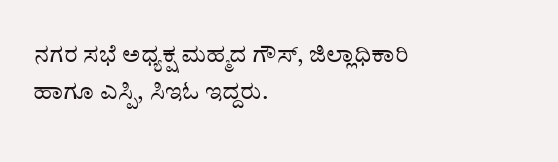ನಗರ ಸಭೆ ಅಧ್ಯಕ್ಷ ಮಹ್ಮದ ಗೌಸ್, ಜಿಲ್ಲಾಧಿಕಾರಿ ಹಾಗೂ ಎಸ್ಪಿ, ಸಿಇಓ ಇದ್ದರು.